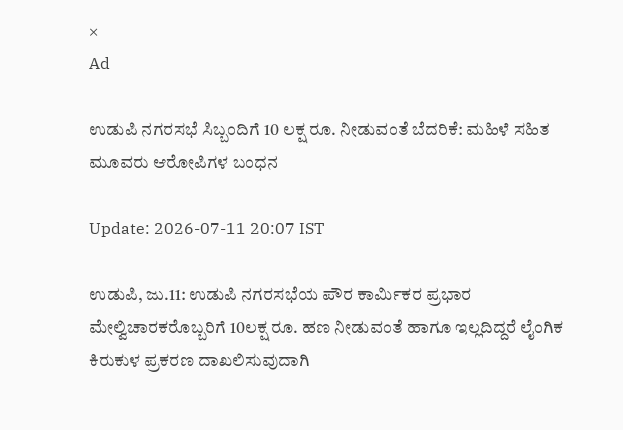×
Ad

ಉಡುಪಿ ನಗರಸಭೆ ಸಿಬ್ಬಂದಿಗೆ 10 ಲಕ್ಷ ರೂ. ನೀಡುವಂತೆ ಬೆದರಿಕೆ: ಮಹಿಳೆ ಸಹಿತ ಮೂವರು ಆರೋಪಿಗಳ ಬಂಧನ

Update: 2026-07-11 20:07 IST

ಉಡುಪಿ, ಜು.11: ಉಡುಪಿ ನಗರಸಭೆಯ ಪೌರ ಕಾರ್ಮಿಕರ ಪ್ರಭಾರ ಮೇಲ್ವಿಚಾರಕರೊಬ್ಬರಿಗೆ 10ಲಕ್ಷ ರೂ. ಹಣ ನೀಡುವಂತೆ ಹಾಗೂ ಇಲ್ಲದಿದ್ದರೆ ಲೈಂಗಿಕ ಕಿರುಕುಳ ಪ್ರಕರಣ ದಾಖಲಿಸುವುದಾಗಿ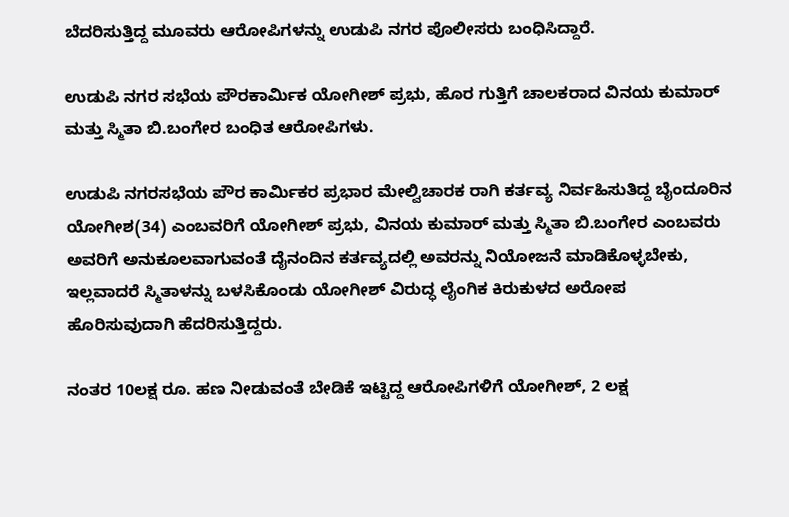ಬೆದರಿಸುತ್ತಿದ್ದ ಮೂವರು ಆರೋಪಿಗಳನ್ನು ಉಡುಪಿ ನಗರ ಪೊಲೀಸರು ಬಂಧಿಸಿದ್ದಾರೆ.

ಉಡುಪಿ ನಗರ ಸಭೆಯ ಪೌರಕಾರ್ಮಿಕ ಯೋಗೀಶ್ ಪ್ರಭು, ಹೊರ ಗುತ್ತಿಗೆ ಚಾಲಕರಾದ ವಿನಯ ಕುಮಾರ್ ಮತ್ತು ಸ್ಮಿತಾ ಬಿ.ಬಂಗೇರ ಬಂಧಿತ ಆರೋಪಿಗಳು.

ಉಡುಪಿ ನಗರಸಭೆಯ ಪೌರ ಕಾರ್ಮಿಕರ ಪ್ರಭಾರ ಮೇಲ್ವಿಚಾರಕ ರಾಗಿ ಕರ್ತವ್ಯ ನಿರ್ವಹಿಸುತಿದ್ದ ಬೈಂದೂರಿನ ಯೋಗೀಶ(34) ಎಂಬವರಿಗೆ ಯೋಗೀಶ್ ಪ್ರಭು, ವಿನಯ ಕುಮಾರ್ ಮತ್ತು ಸ್ಮಿತಾ ಬಿ.ಬಂಗೇರ ಎಂಬವರು ಅವರಿಗೆ ಅನುಕೂಲವಾಗುವಂತೆ ದೈನಂದಿನ ಕರ್ತವ್ಯದಲ್ಲಿ ಅವರನ್ನು ನಿಯೋಜನೆ ಮಾಡಿಕೊಳ್ಳಬೇಕು, ಇಲ್ಲವಾದರೆ ಸ್ಮಿತಾಳನ್ನು ಬಳಸಿಕೊಂಡು ಯೋಗೀಶ್ ವಿರುದ್ಧ ಲೈಂಗಿಕ ಕಿರುಕುಳದ ಅರೋಪ ಹೊರಿಸುವುದಾಗಿ ಹೆದರಿಸುತ್ತಿದ್ದರು.

ನಂತರ 10ಲಕ್ಷ ರೂ. ಹಣ ನೀಡುವಂತೆ ಬೇಡಿಕೆ ಇಟ್ಟಿದ್ದ ಆರೋಪಿಗಳಿಗೆ ಯೋಗೀಶ್, 2 ಲಕ್ಷ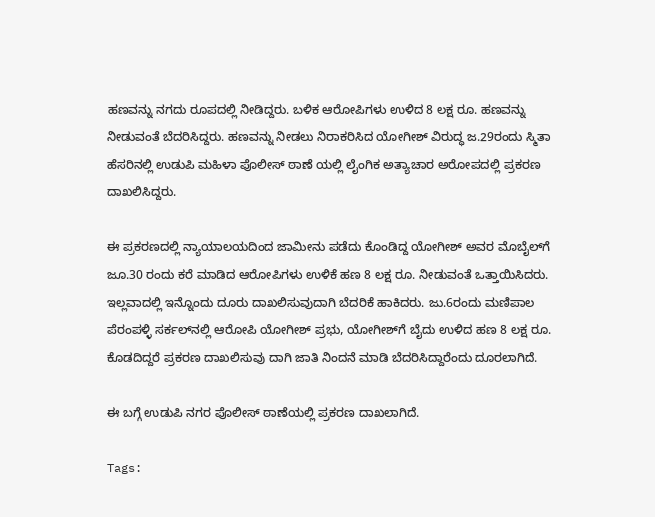ಹಣವನ್ನು ನಗದು ರೂಪದಲ್ಲಿ ನೀಡಿದ್ದರು. ಬಳಿಕ ಆರೋಪಿಗಳು ಉಳಿದ 8 ಲಕ್ಷ ರೂ. ಹಣವನ್ನು ನೀಡುವಂತೆ ಬೆದರಿಸಿದ್ದರು. ಹಣವನ್ನು ನೀಡಲು ನಿರಾಕರಿಸಿದ ಯೋಗೀಶ್ ವಿರುದ್ಧ ಜ.29ರಂದು ಸ್ಮಿತಾ ಹೆಸರಿನಲ್ಲಿ ಉಡುಪಿ ಮಹಿಳಾ ಪೊಲೀಸ್ ಠಾಣೆ ಯಲ್ಲಿ ಲೈಂಗಿಕ ಅತ್ಯಾಚಾರ ಅರೋಪದಲ್ಲಿ ಪ್ರಕರಣ ದಾಖಲಿಸಿದ್ದರು.

ಈ ಪ್ರಕರಣದಲ್ಲಿ ನ್ಯಾಯಾಲಯದಿಂದ ಜಾಮೀನು ಪಡೆದು ಕೊಂಡಿದ್ದ ಯೋಗೀಶ್ ಅವರ ಮೊಬೈಲ್‌ಗೆ ಜೂ.30 ರಂದು ಕರೆ ಮಾಡಿದ ಆರೋಪಿಗಳು ಉಳಿಕೆ ಹಣ 8 ಲಕ್ಷ ರೂ. ನೀಡುವಂತೆ ಒತ್ತಾಯಿಸಿದರು. ಇಲ್ಲವಾದಲ್ಲಿ ಇನ್ನೊಂದು ದೂರು ದಾಖಲಿಸುವುದಾಗಿ ಬೆದರಿಕೆ ಹಾಕಿದರು. ಜು.6ರಂದು ಮಣಿಪಾಲ ಪೆರಂಪಳ್ಳಿ ಸರ್ಕಲ್‌ನಲ್ಲಿ ಆರೋಪಿ ಯೋಗೀಶ್ ಪ್ರಭು, ಯೋಗೀಶ್‌ಗೆ ಬೈದು ಉಳಿದ ಹಣ 8 ಲಕ್ಷ ರೂ. ಕೊಡದಿದ್ದರೆ ಪ್ರಕರಣ ದಾಖಲಿಸುವು ದಾಗಿ ಜಾತಿ ನಿಂದನೆ ಮಾಡಿ ಬೆದರಿಸಿದ್ದಾರೆಂದು ದೂರಲಾಗಿದೆ.

ಈ ಬಗ್ಗೆ ಉಡುಪಿ ನಗರ ಪೊಲೀಸ್ ಠಾಣೆಯಲ್ಲಿ ಪ್ರಕರಣ ದಾಖಲಾಗಿದೆ.

Tags: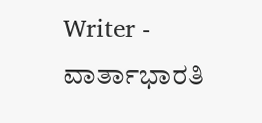Writer - ವಾರ್ತಾಭಾರತಿ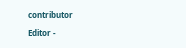contributor

Editor -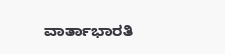ವಾರ್ತಾಭಾರತಿ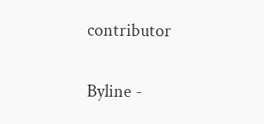contributor

Byline -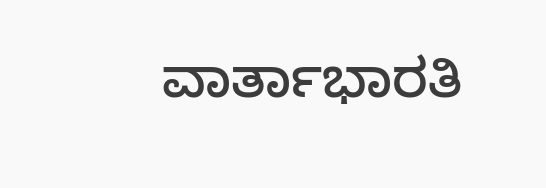ವಾರ್ತಾಭಾರತಿ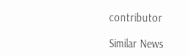contributor

Similar News